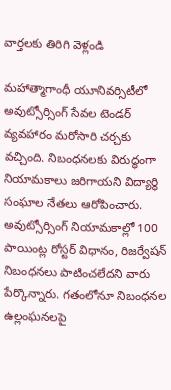వార్తలకు తిరిగి వెళ్లండి

మహాత్మాగాంధీ యూనివర్సిటీలో అవుట్సోర్సింగ్ సేవల టెండర్ వ్యవహారం మరోసారి చర్చకు వచ్చింది. నిబంధనలకు విరుద్ధంగా నియామకాలు జరిగాయని విద్యార్థి సంఘాల నేతలు ఆరోపించారు.
అవుట్సోర్సింగ్ నియామకాల్లో 100 పాయింట్ల రోస్టర్ విధానం, రిజర్వేషన్ నిబంధనలు పాటించలేదని వారు పేర్కొన్నారు. గతంలోనూ నిబంధనల ఉల్లంఘనలపై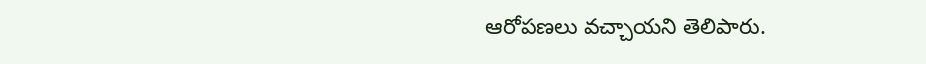ఆరోపణలు వచ్చాయని తెలిపారు.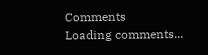Comments
Loading comments...